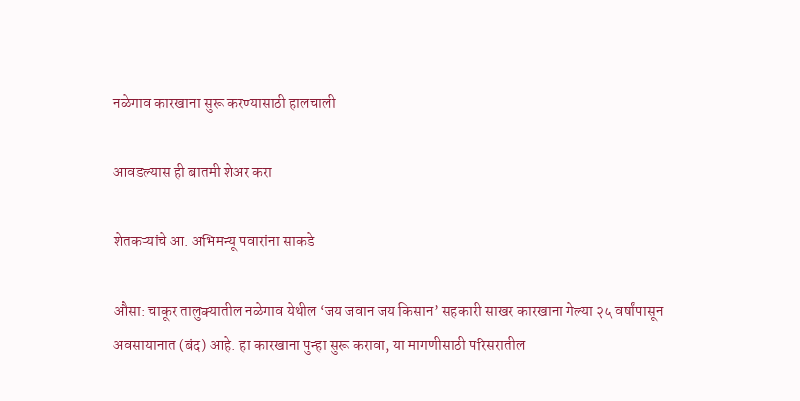नळेगाव कारखाना सुरू करण्यासाठी हालचाली

आवडल्यास ही बातमी शेअर करा

शेतकऱ्यांचे आ. अभिमन्यू पवारांना साकडे

औसा: चाकूर तालुक्यातील नळेगाव येथील ‘जय जवान जय किसान’ सहकारी साखर कारखाना गेल्या २५ वर्षांपासून अवसायानात (बंद) आहे. हा कारखाना पुन्हा सुरू करावा, या मागणीसाठी परिसरातील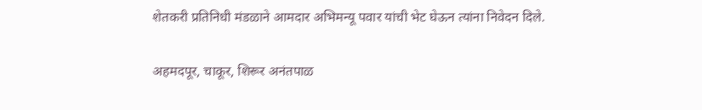शेतकरी प्रतिनिधी मंडळाने आमदार अभिमन्यू पवार यांची भेट घेऊन त्यांना निवेदन दिले.

अहमदपूर, चाकूर, शिरूर अनंतपाळ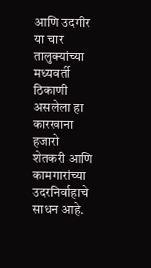आणि उदगीर या चार तालुक्यांच्या मध्यवर्ती ठिकाणी असलेला हा कारखाना हजारो शेतकरी आणि कामगारांच्या उदरनिर्वाहाचे साधन आहे.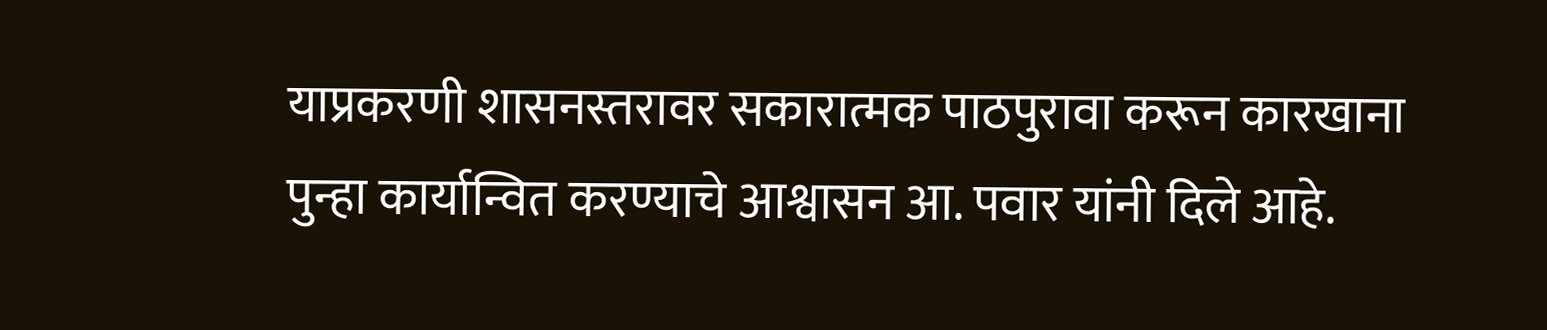याप्रकरणी शासनस्तरावर सकारात्मक पाठपुरावा करून कारखाना पुन्हा कार्यान्वित करण्याचे आश्वासन आ. पवार यांनी दिले आहे.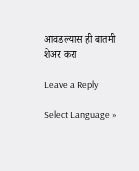आवडल्यास ही बातमी शेअर करा

Leave a Reply

Select Language »